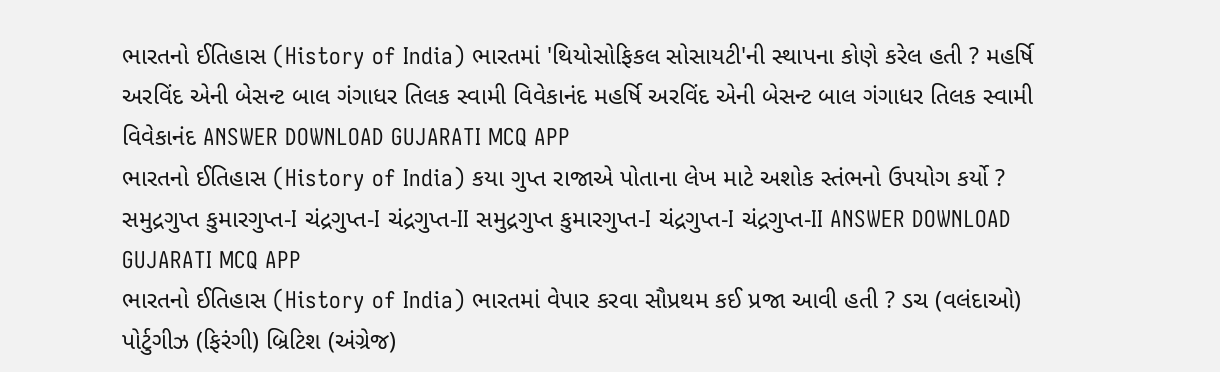ભારતનો ઈતિહાસ (History of India) ભારતમાં 'થિયોસોફિકલ સોસાયટી'ની સ્થાપના કોણે કરેલ હતી ? મહર્ષિ અરવિંદ એની બેસન્ટ બાલ ગંગાધર તિલક સ્વામી વિવેકાનંદ મહર્ષિ અરવિંદ એની બેસન્ટ બાલ ગંગાધર તિલક સ્વામી વિવેકાનંદ ANSWER DOWNLOAD GUJARATI MCQ APP
ભારતનો ઈતિહાસ (History of India) કયા ગુપ્ત રાજાએ પોતાના લેખ માટે અશોક સ્તંભનો ઉપયોગ કર્યો ? સમુદ્રગુપ્ત કુમારગુપ્ત-I ચંદ્રગુપ્ત-I ચંદ્રગુપ્ત-II સમુદ્રગુપ્ત કુમારગુપ્ત-I ચંદ્રગુપ્ત-I ચંદ્રગુપ્ત-II ANSWER DOWNLOAD GUJARATI MCQ APP
ભારતનો ઈતિહાસ (History of India) ભારતમાં વેપાર કરવા સૌપ્રથમ કઈ પ્રજા આવી હતી ? ડચ (વલંદાઓ) પોર્ટુગીઝ (ફિરંગી) બ્રિટિશ (અંગ્રેજ)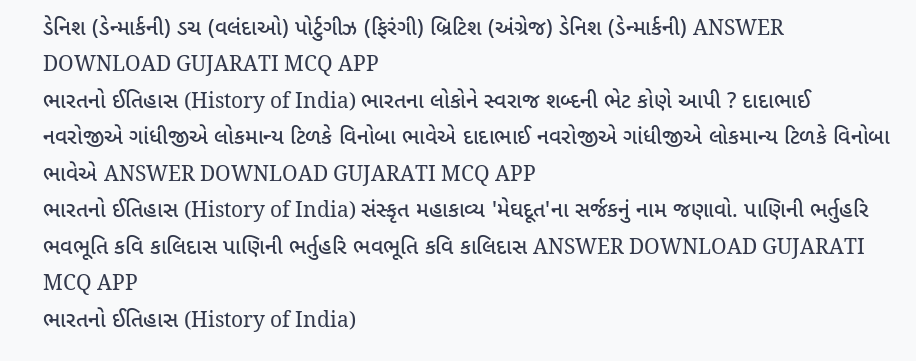ડેનિશ (ડેન્માર્કની) ડચ (વલંદાઓ) પોર્ટુગીઝ (ફિરંગી) બ્રિટિશ (અંગ્રેજ) ડેનિશ (ડેન્માર્કની) ANSWER DOWNLOAD GUJARATI MCQ APP
ભારતનો ઈતિહાસ (History of India) ભારતના લોકોને સ્વરાજ શબ્દની ભેટ કોણે આપી ? દાદાભાઈ નવરોજીએ ગાંધીજીએ લોકમાન્ય ટિળકે વિનોબા ભાવેએ દાદાભાઈ નવરોજીએ ગાંધીજીએ લોકમાન્ય ટિળકે વિનોબા ભાવેએ ANSWER DOWNLOAD GUJARATI MCQ APP
ભારતનો ઈતિહાસ (History of India) સંસ્કૃત મહાકાવ્ય 'મેઘદૂત'ના સર્જકનું નામ જણાવો. પાણિની ભર્તુહરિ ભવભૂતિ કવિ કાલિદાસ પાણિની ભર્તુહરિ ભવભૂતિ કવિ કાલિદાસ ANSWER DOWNLOAD GUJARATI MCQ APP
ભારતનો ઈતિહાસ (History of India)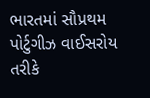ભારતમાં સૌપ્રથમ પોર્ટુગીઝ વાઈસરોય તરીકે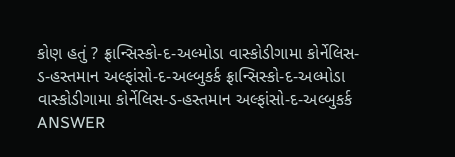કોણ હતું ? ફ્રાન્સિસ્કો-દ-અલ્મોડા વાસ્કોડીગામા કોર્નેલિસ-ડ-હસ્તમાન અલ્ફાંસો-દ-અલ્બુકર્ક ફ્રાન્સિસ્કો-દ-અલ્મોડા વાસ્કોડીગામા કોર્નેલિસ-ડ-હસ્તમાન અલ્ફાંસો-દ-અલ્બુકર્ક ANSWER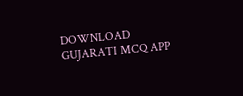DOWNLOAD GUJARATI MCQ APP